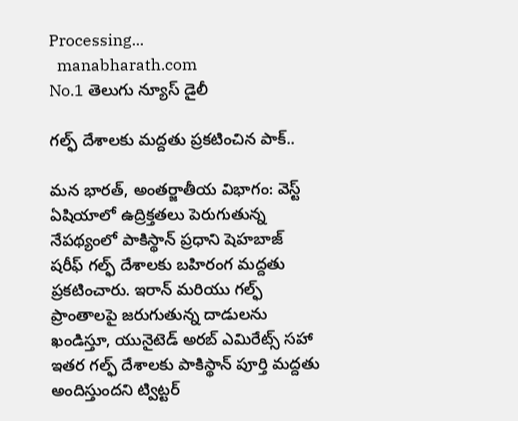Processing...
  manabharath.com
No.1 తెలుగు న్యూస్ డైలీ

గల్ఫ్ దేశాలకు మద్దతు ప్రకటించిన పాక్..

మన భారత్, అంతర్జాతీయ విభాగం: వెస్ట్ ఏషియాలో ఉద్రిక్తతలు పెరుగుతున్న నేపథ్యంలో పాకిస్థాన్ ప్రధాని షెహబాజ్ షరీఫ్ గల్ఫ్ దేశాలకు బహిరంగ మద్దతు ప్రకటించారు. ఇరాన్ మరియు గల్ఫ్ ప్రాంతాలపై జరుగుతున్న దాడులను ఖండిస్తూ, యునైటెడ్ అరబ్ ఎమిరేట్స్ సహా ఇతర గల్ఫ్ దేశాలకు పాకిస్థాన్ పూర్తి మద్దతు అందిస్తుందని ట్విట్టర్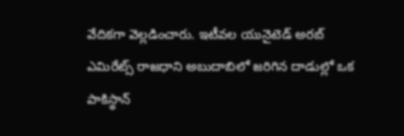వేదికగా వెల్లడించారు. ఇటీవల యునైటెడ్ అరబ్ ఎమిరేట్స్ రాజధాని అబుదాబిలో జరిగిన దాడుల్లో ఒక పాకిస్థాన్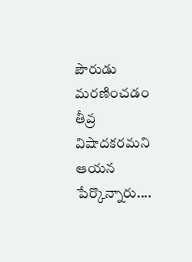పౌరుడు మరణించడం తీవ్ర విషాదకరమని ఆయన పేర్కొన్నారు....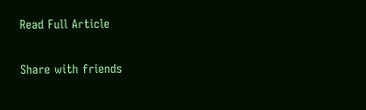Read Full Article

Share with friends